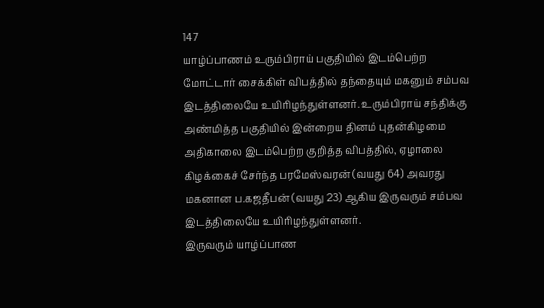147
யாழ்ப்பாணம் உரும்பிராய் பகுதியில் இடம்பெற்ற மோட்டார் சைக்கிள் விபத்தில் தந்தையும் மகனும் சம்பவ இடத்திலையே உயிரிழந்துள்ளனர். உரும்பிராய் சந்திக்கு அண்மித்த பகுதியில் இன்றைய தினம் புதன்கிழமை அதிகாலை இடம்பெற்ற குறித்த விபத்தில், ஏழாலை கிழக்கைச் சேர்ந்த பரமேஸ்வரன் (வயது 64) அவரது மகனான ப.கஜதீபன் (வயது 23) ஆகிய இருவரும் சம்பவ இடத்திலையே உயிரிழந்துள்ளனர்.
இருவரும் யாழ்ப்பாண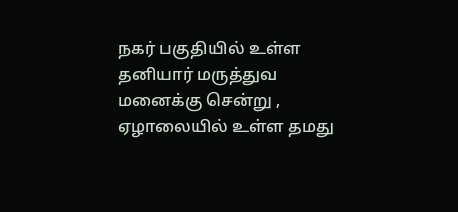நகர் பகுதியில் உள்ள தனியார் மருத்துவ மனைக்கு சென்று , ஏழாலையில் உள்ள தமது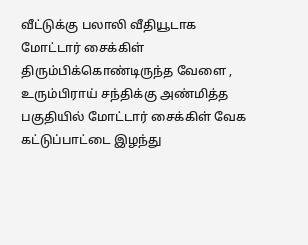வீட்டுக்கு பலாலி வீதியூடாக மோட்டார் சைக்கிள் திரும்பிக்கொண்டிருந்த வேளை , உரும்பிராய் சந்திக்கு அண்மித்த பகுதியில் மோட்டார் சைக்கிள் வேக கட்டுப்பாட்டை இழந்து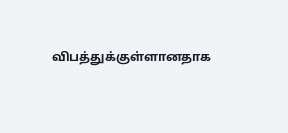விபத்துக்குள்ளானதாக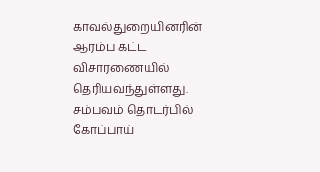காவல்துறையினரின் ஆரம்ப கட்ட விசாரணையில் தெரியவந்துள்ளது. சம்பவம் தொடர்பில் கோப்பாய்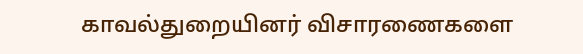காவல்துறையினர் விசாரணைகளை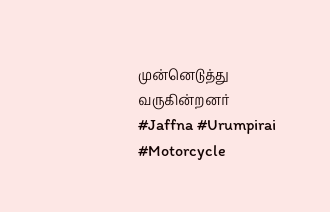முன்னெடுத்து வருகின்றனர்
#Jaffna #Urumpirai #Motorcycle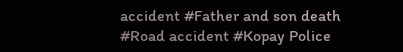accident #Father and son death #Road accident #Kopay Police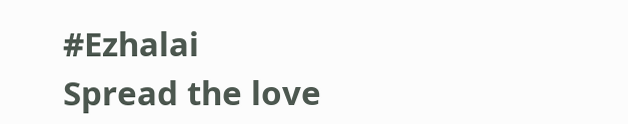#Ezhalai
Spread the love